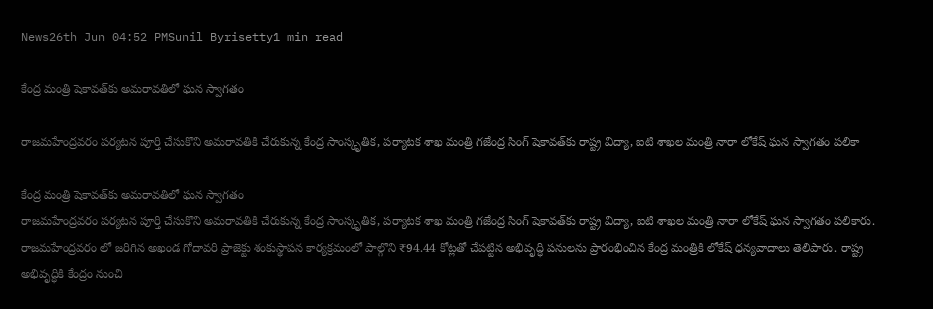News26th Jun 04:52 PMSunil Byrisetty1 min read

కేంద్ర మంత్రి షెకావత్‌కు అమరావతిలో ఘన స్వాగతం

రాజమహేంద్రవరం పర్యటన పూర్తి చేసుకొని అమరావతికి చేరుకున్న కేంద్ర సాంస్కృతిక, పర్యాటక శాఖ మంత్రి గజేంద్ర సింగ్ షెకావత్‌కు రాష్ట్ర విద్యా, ఐటి శాఖల మంత్రి నారా లోకేష్ ఘన స్వాగతం పలికా

కేంద్ర మంత్రి షెకావత్‌కు అమరావతిలో ఘన స్వాగతం
రాజమహేంద్రవరం పర్యటన పూర్తి చేసుకొని అమరావతికి చేరుకున్న కేంద్ర సాంస్కృతిక, పర్యాటక శాఖ మంత్రి గజేంద్ర సింగ్ షెకావత్‌కు రాష్ట్ర విద్యా, ఐటి శాఖల మంత్రి నారా లోకేష్ ఘన స్వాగతం పలికారు. రాజమహేంద్రవరం లో జరిగిన అఖండ గోదావరి ప్రాజెక్టు శంకుస్థాపన కార్యక్రమంలో పాల్గొని ₹94.44 కోట్లతో చేపట్టిన అభివృద్ధి పనులను ప్రారంభించిన కేంద్ర మంత్రికి లోకేష్ ధన్యవాదాలు తెలిపారు. రాష్ట్ర అభివృద్ధికి కేంద్రం నుంచి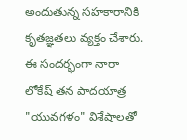అందుతున్న సహకారానికి కృతజ్ఞతలు వ్యక్తం చేశారు. ఈ సందర్భంగా నారా లోకేష్ తన పాదయాత్ర "యువగళం" విశేషాలతో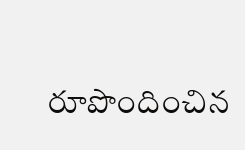రూపొందించిన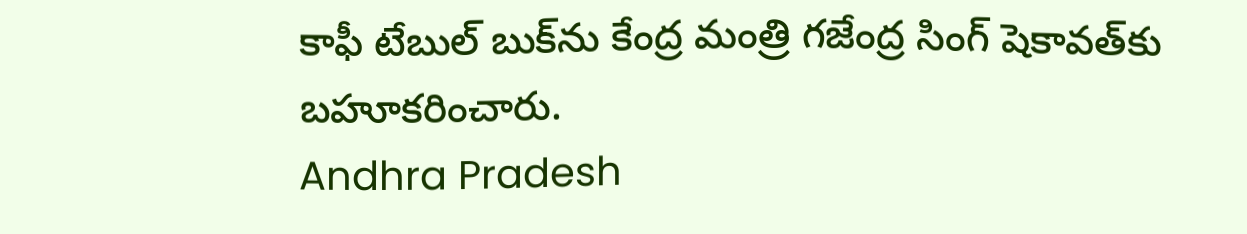కాఫీ టేబుల్ బుక్‌ను కేంద్ర మంత్రి గజేంద్ర సింగ్ షెకావత్‌కు బహూకరించారు.
Andhra Pradesh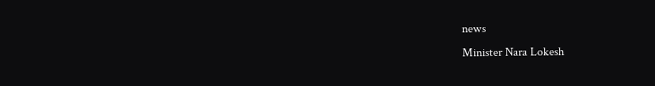news
Minister Nara Lokesh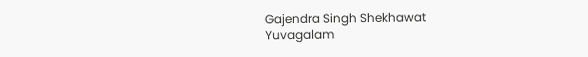Gajendra Singh Shekhawat
Yuvagalam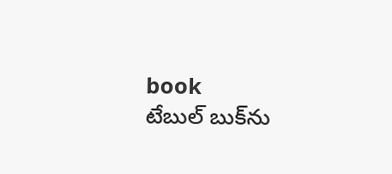book
టేబుల్ బుక్‌ను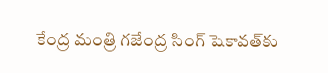కేంద్ర మంత్రి గజేంద్ర సింగ్ షెకావత్‌కు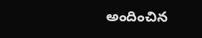అందించిన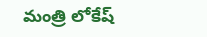మంత్రి లోకేష్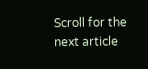Scroll for the next article